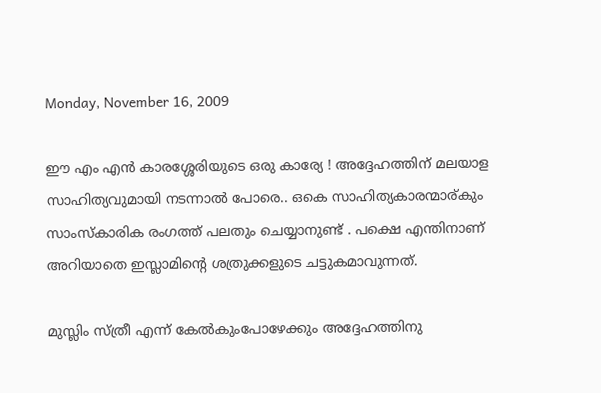Monday, November 16, 2009

ഈ എം എന്‍ കാരശ്ശേരിയുടെ ഒരു കാര്യേ ! അദ്ദേഹത്തിന് മലയാള സാഹിത്യവുമായി നടന്നാല്‍ പോരെ.. ഒകെ സാഹിത്യകാരന്മാര്കും സാംസ്കാരിക രംഗത്ത്‌ പലതും ചെയ്യാനുണ്ട് . പക്ഷെ എന്തിനാണ് അറിയാതെ ഇസ്ലാമിന്റെ ശത്രുക്കളുടെ ചട്ടുകമാവുന്നത്.

മുസ്ലിം സ്ത്രീ എന്ന് കേല്‍കുംപോഴേക്കും അദ്ദേഹത്തിനു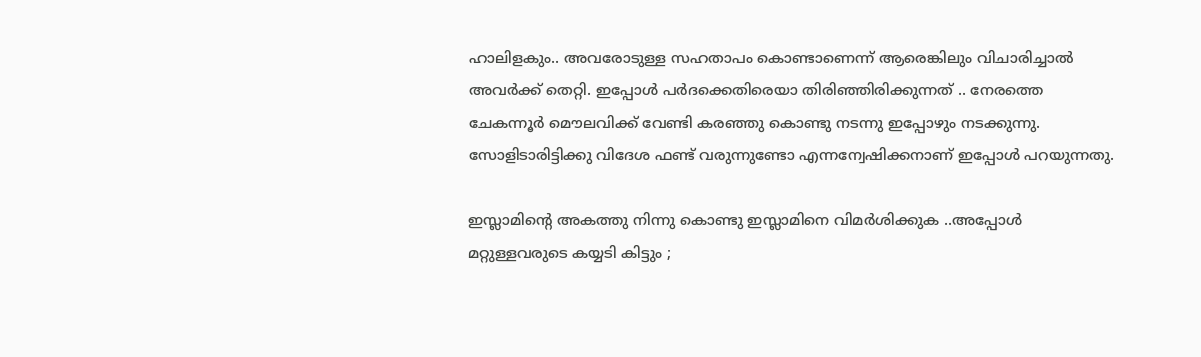ഹാലിളകും.. അവരോടുള്ള സഹതാപം കൊണ്ടാണെന്ന് ആരെങ്കിലും വിചാരിച്ചാല്‍ അവര്‍ക്ക് തെറ്റി. ഇപ്പോള്‍ പര്‍ദക്കെതിരെയാ തിരിഞ്ഞിരിക്കുന്നത് .. നേരത്തെ ചേകന്നൂര്‍ മൌലവിക്ക് വേണ്ടി കരഞ്ഞു കൊണ്ടു നടന്നു ഇപ്പോഴും നടക്കുന്നു. സോളിടാരിട്ടിക്കു വിദേശ ഫണ്ട് വരുന്നുണ്ടോ എന്നന്വേഷിക്കനാണ് ഇപ്പോള്‍ പറയുന്നതു.

ഇസ്ലാമിന്റെ അകത്തു നിന്നു കൊണ്ടു ഇസ്ലാമിനെ വിമര്‍ശിക്കുക ..അപ്പോള്‍ മറ്റുള്ളവരുടെ കയ്യടി കിട്ടും ;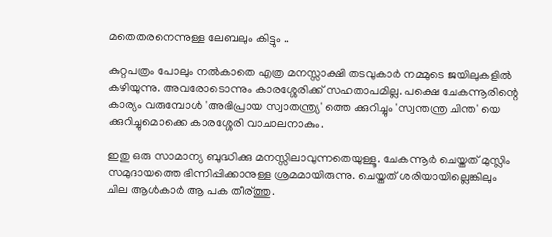മതെതരനെന്നുള്ള ലേബലും കിട്ടും ..

കുറ്റപത്രം പോലും നല്‍കാതെ എത്ര മനസ്സാക്ഷി തടവുകാര്‍ നമ്മുടെ ജയിലുകളില്‍ കഴിയുന്നു. അവരോടൊന്നും കാരശ്ശേരിക്ക് സഹതാപമില്ല. പക്ഷെ ചേകന്നൂരിന്റെ കാര്യം വരുമ്പോള്‍ 'അഭിപ്രായ സ്വാതന്ത്ര്യ' ത്തെ ക്കുറിച്ചും 'സ്വന്തന്ത്ര ചിന്ത' യെ ക്കുറിച്ചുമൊക്കെ കാരശ്ശേരി വാചാലനാകും.

ഇതു ഒരു സാമാന്യ ബുദ്ധിക്കു മനസ്സിലാവുന്നതെയുള്ളൂ. ചേകന്നൂര്‍ ചെയ്തത് മുസ്ലിം സമുദായത്തെ ഭിന്നിപ്പിക്കാനുള്ള ശ്രമമായിരുന്നു. ചെയ്തത് ശരിയായില്ലെങ്കിലും ചില ആള്‍കാര്‍ ആ പക തീര്ത്തു.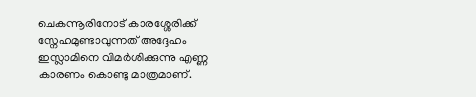ചെകന്നൂരിനോട് കാരശ്ശേരിക്ക് സ്നേഹമുണ്ടാവുന്നത് അദ്ദേഹം ഇസ്ലാമിനെ വിമര്‍ശിക്കുന്നു എണ്ണ കാരണം കൊണ്ടു മാത്രമാണ്.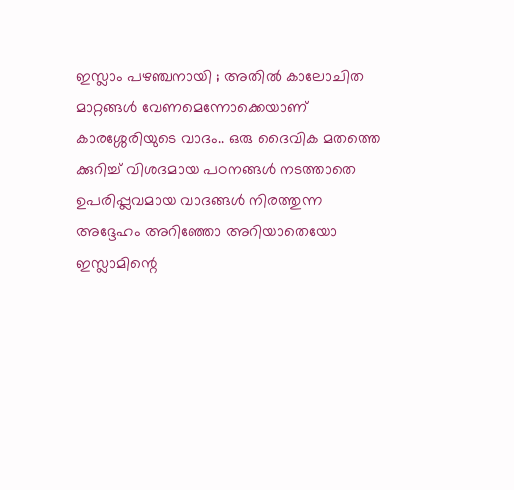ഇസ്ലാം പഴഞ്ചനായി ; അതില്‍ കാലോചിത മാറ്റങ്ങള്‍ വേണമെന്നോക്കെയാണ് കാരശ്ശേരിയുടെ വാദം.. ഒരു ദൈവിക മതത്തെ ക്കുറിച്ച് വിശദമായ പഠനങ്ങള്‍ നടത്താതെ ഉപരിപ്പ്ലവമായ വാദങ്ങള്‍ നിരത്തുന്ന അദ്ദേഹം അറിഞ്ഞോ അറിയാതെയോ ഇസ്ലാമിന്റെ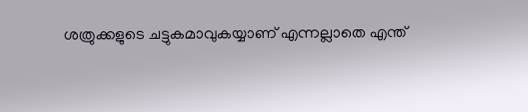ശത്രുക്കളുടെ ചട്ടുകമാവുകയ്യാണ് എന്നല്ലാതെ എന്ത്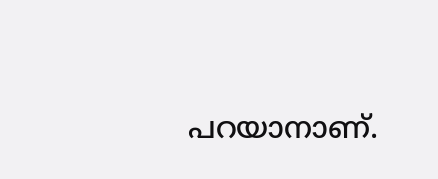പറയാനാണ്.